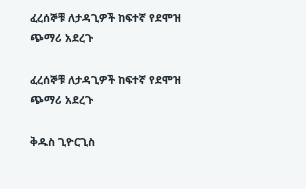ፈረሰኞቹ ለታዳጊዎች ከፍተኛ የደሞዝ ጭማሪ አደረጉ

ፈረሰኞቹ ለታዳጊዎች ከፍተኛ የደሞዝ ጭማሪ አደረጉ

ቅዱስ ጊዮርጊስ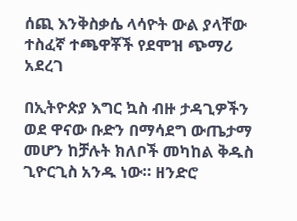ሰጪ እንቅስቃሴ ላሳዮት ውል ያላቸው ተስፈኛ ተጫዋቾች የደሞዝ ጭማሪ አደረገ

በኢትዮጵያ እግር ኳስ ብዙ ታዳጊዎችን ወደ ዋናው ቡድን በማሳደግ ውጤታማ መሆን ከቻሉት ክለቦች መካከል ቅዱስ ጊዮርጊስ አንዱ ነው። ዘንድሮ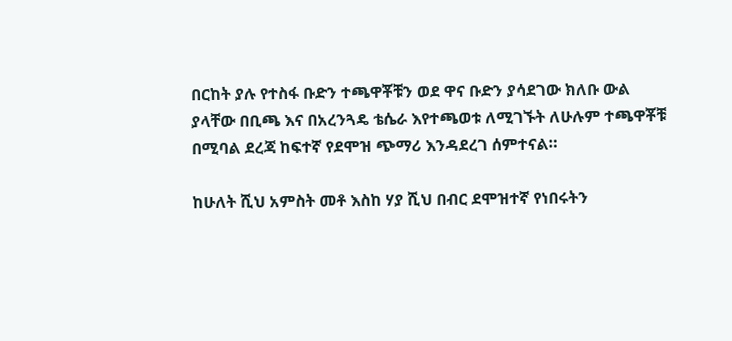በርከት ያሉ የተስፋ ቡድን ተጫዋቾቹን ወደ ዋና ቡድን ያሳደገው ክለቡ ውል ያላቸው በቢጫ እና በአረንጓዴ ቴሴራ እየተጫወቱ ለሚገኙት ለሁሉም ተጫዋቾቹ በሚባል ደረጃ ከፍተኛ የደሞዝ ጭማሪ እንዳደረገ ሰምተናል።

ከሁለት ሺህ አምስት መቶ እስከ ሃያ ሺህ በብር ደሞዝተኛ የነበሩትን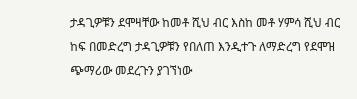ታዳጊዎቹን ደሞዛቸው ከመቶ ሺህ ብር እስከ መቶ ሃምሳ ሺህ ብር ከፍ በመድረግ ታዳጊዎቹን የበለጠ እንዲተጉ ለማድረግ የደሞዝ ጭማሪው መደረጉን ያገኘነው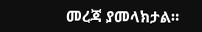መረጃ ያመላክታል።